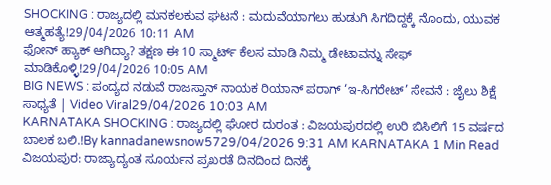SHOCKING : ರಾಜ್ಯದಲ್ಲಿ ಮನಕಲಕುವ ಘಟನೆ : ಮದುವೆಯಾಗಲು ಹುಡುಗಿ ಸಿಗದಿದ್ದಕ್ಕೆ ನೊಂದು, ಯುವಕ ಆತ್ಮಹತ್ಯೆ!29/04/2026 10:11 AM
ಫೋನ್ ಹ್ಯಾಕ್ ಆಗಿದ್ಯಾ? ತಕ್ಷಣ ಈ 10 ಸ್ಮಾರ್ಟ್ ಕೆಲಸ ಮಾಡಿ ನಿಮ್ಮ ಡೇಟಾವನ್ನು ಸೇಫ್ ಮಾಡಿಕೊಳ್ಳಿ!29/04/2026 10:05 AM
BIG NEWS : ಪಂದ್ಯದ ನಡುವೆ ರಾಜಸ್ತಾನ್ ನಾಯಕ ರಿಯಾನ್ ಪರಾಗ್ ‘ಇ-ಸಿಗರೇಟ್’ ಸೇವನೆ : ಜೈಲು ಶಿಕ್ಷೆ ಸಾಧ್ಯತೆ | Video Viral29/04/2026 10:03 AM
KARNATAKA SHOCKING : ರಾಜ್ಯದಲ್ಲಿ ಘೋರ ದುರಂತ : ವಿಜಯಪುರದಲ್ಲಿ ಉರಿ ಬಿಸಿಲಿಗೆ 15 ವರ್ಷದ ಬಾಲಕ ಬಲಿ.!By kannadanewsnow5729/04/2026 9:31 AM KARNATAKA 1 Min Read ವಿಜಯಪುರ: ರಾಜ್ಯಾದ್ಯಂತ ಸೂರ್ಯನ ಪ್ರಖರತೆ ದಿನದಿಂದ ದಿನಕ್ಕೆ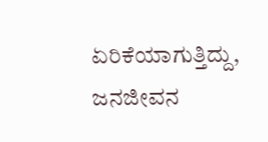ಏರಿಕೆಯಾಗುತ್ತಿದ್ದು, ಜನಜೀವನ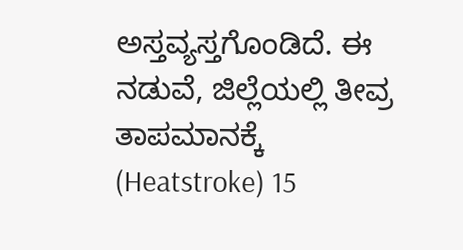ಅಸ್ತವ್ಯಸ್ತಗೊಂಡಿದೆ. ಈ ನಡುವೆ, ಜಿಲ್ಲೆಯಲ್ಲಿ ತೀವ್ರ ತಾಪಮಾನಕ್ಕೆ (Heatstroke) 15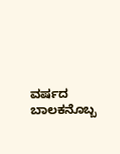ವರ್ಷದ ಬಾಲಕನೊಬ್ಬ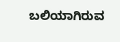ಬಲಿಯಾಗಿರುವ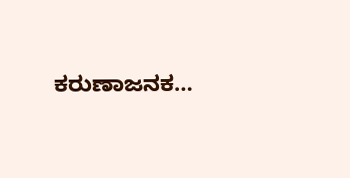ಕರುಣಾಜನಕ…